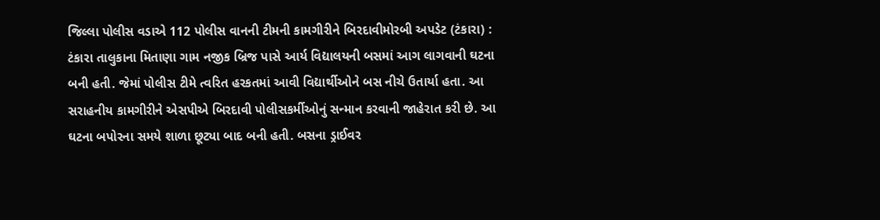જિલ્લા પોલીસ વડાએ 112 પોલીસ વાનની ટીમની કામગીરીને બિરદાવીમોરબી અપડેટ (ટંકારા) : ટંકારા તાલુકાના મિતાણા ગામ નજીક બ્રિજ પાસે આર્ય વિદ્યાલયની બસમાં આગ લાગવાની ઘટના બની હતી. જેમાં પોલીસ ટીમે ત્વરિત હરકતમાં આવી વિદ્યાર્થીઓને બસ નીચે ઉતાર્યા હતા. આ સરાહનીય કામગીરીને એસપીએ બિરદાવી પોલીસકર્મીઓનું સન્માન કરવાની જાહેરાત કરી છે. આ ઘટના બપોરના સમયે શાળા છૂટ્યા બાદ બની હતી. બસના ડ્રાઈવર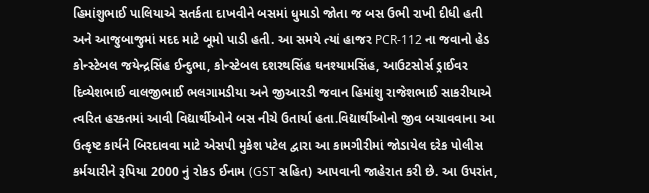હિમાંશુભાઈ પાલિયાએ સતર્કતા દાખવીને બસમાં ધુમાડો જોતા જ બસ ઉભી રાખી દીધી હતી અને આજુબાજુમાં મદદ માટે બૂમો પાડી હતી. આ સમયે ત્યાં હાજર PCR-112 ના જવાનો હેડ કોન્સ્ટેબલ જયેન્દ્રસિંહ ઈન્દુભા, કોન્સ્ટેબલ દશરથસિંહ ઘનશ્યામસિંહ, આઉટસોર્સ ડ્રાઈવર દિવ્યેશભાઈ વાલજીભાઈ ભલગામડીયા અને જીઆરડી જવાન હિમાંશુ રાજેશભાઈ સાકરીયાએ ત્વરિત હરકતમાં આવી વિદ્યાર્થીઓને બસ નીચે ઉતાર્યા હતા.વિદ્યાર્થીઓનો જીવ બચાવવાના આ ઉત્કૃષ્ટ કાર્યને બિરદાવવા માટે એસપી મુકેશ પટેલ દ્વારા આ કામગીરીમાં જોડાયેલ દરેક પોલીસ કર્મચારીને રૂપિયા 2000 નું રોકડ ઈનામ (GST સહિત) આપવાની જાહેરાત કરી છે. આ ઉપરાંત,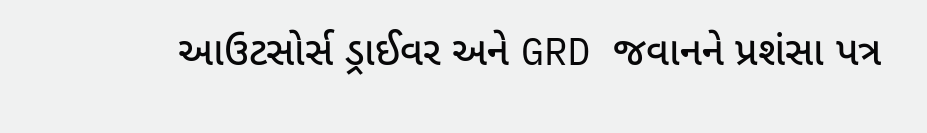આઉટસોર્સ ડ્રાઈવર અને GRD જવાનને પ્રશંસા પત્ર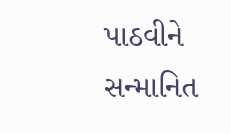પાઠવીને સન્માનિત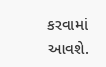કરવામાં આવશે.